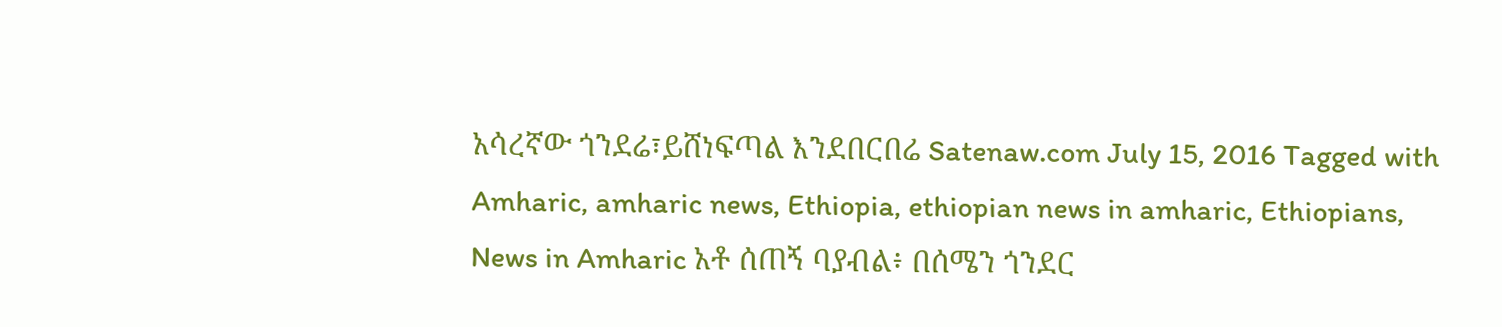አሳረኛው ጎንደሬ፣ይሸነፍጣል እንደበርበሬ Satenaw.com July 15, 2016 Tagged with Amharic, amharic news, Ethiopia, ethiopian news in amharic, Ethiopians, News in Amharic አቶ ሰጠኝ ባያብል፥ በሰሜን ጎንደር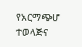የአርማጭሆ ተወላጅና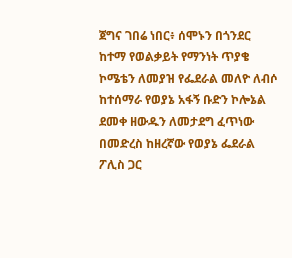ጀግና ገበሬ ነበር፥ ሰሞኑን በጎንደር ከተማ የወልቃይት የማንነት ጥያቄ ኮሜቴን ለመያዝ የፌደራል መለዮ ለብሶ ከተሰማራ የወያኔ አፋኝ ቡድን ኮሎኔል ደመቀ ዘውዱን ለመታደግ ፈጥነው በመድረስ ከዘረኛው የወያኔ ፌደራል ፖሊስ ጋር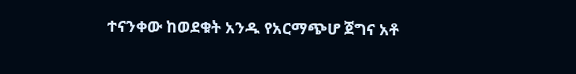ተናንቀው ከወደቁት አንዱ የአርማጭሆ ጀግና አቶ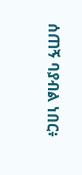ሰጠኝ ባያብል ነበር፥